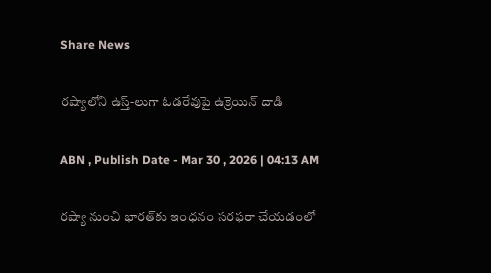Share News

రష్యాలోని ఉస్త్‌-లుగా ఓడరేవుపై ఉక్రెయిన్‌ దాడి

ABN , Publish Date - Mar 30 , 2026 | 04:13 AM

రష్యా నుంచి భారత్‌కు ఇంధనం సరఫరా చేయడంలో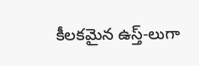కీలకమైన ఉస్త్‌-లుగా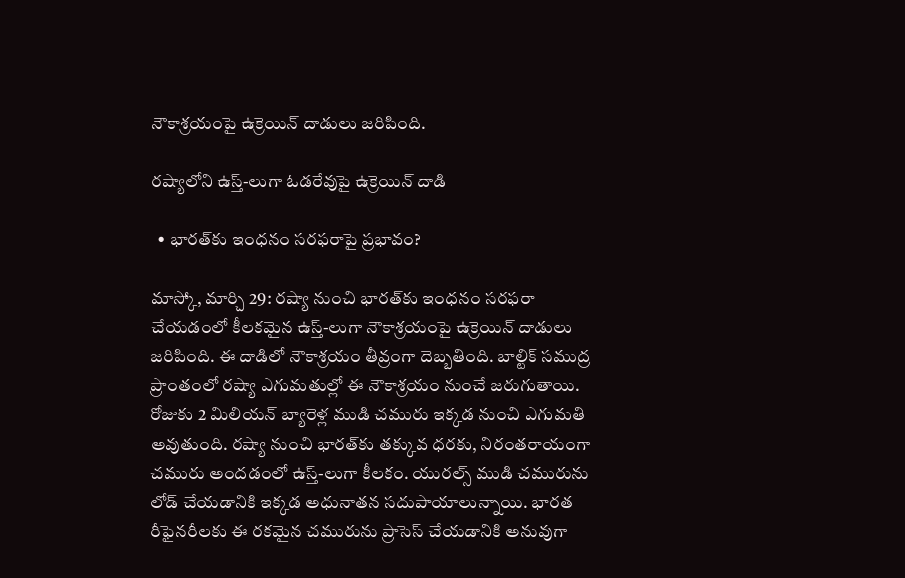నౌకాశ్రయంపై ఉక్రెయిన్‌ దాడులు జరిపింది.

రష్యాలోని ఉస్త్‌-లుగా ఓడరేవుపై ఉక్రెయిన్‌ దాడి

  • భారత్‌కు ఇంధనం సరఫరాపై ప్రభావం?

మాస్కో, మార్చి 29: రష్యా నుంచి భారత్‌కు ఇంధనం సరఫరా చేయడంలో కీలకమైన ఉస్త్‌-లుగా నౌకాశ్రయంపై ఉక్రెయిన్‌ దాడులు జరిపింది. ఈ దాడిలో నౌకాశ్రయం తీవ్రంగా దెబ్బతింది. బాల్టిక్‌ సముద్ర ప్రాంతంలో రష్యా ఎగుమతుల్లో ఈ నౌకాశ్రయం నుంచే జరుగుతాయి. రోజుకు 2 మిలియన్‌ బ్యారెళ్ల ముడి చమురు ఇక్కడ నుంచి ఎగుమతి అవుతుంది. రష్యా నుంచి భారత్‌కు తక్కువ ధరకు, నిరంతరాయంగా చమురు అందడంలో ఉస్త్‌-లుగా కీలకం. యురల్స్‌ ముడి చమురును లోడ్‌ చేయడానికి ఇక్కడ అధునాతన సదుపాయాలున్నాయి. భారత రీఫైనరీలకు ఈ రకమైన చమురును ప్రాసెస్‌ చేయడానికి అనువుగా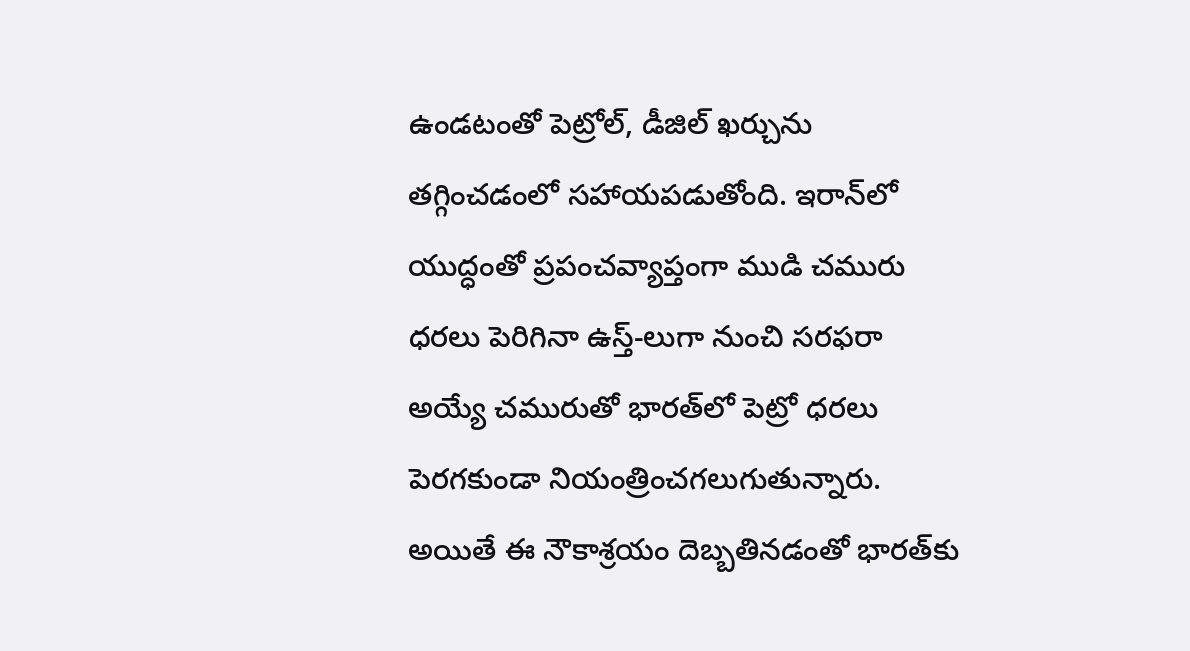ఉండటంతో పెట్రోల్‌, డీజిల్‌ ఖర్చును తగ్గించడంలో సహాయపడుతోంది. ఇరాన్‌లో యుద్ధంతో ప్రపంచవ్యాప్తంగా ముడి చమురు ధరలు పెరిగినా ఉస్త్‌-లుగా నుంచి సరఫరా అయ్యే చమురుతో భారత్‌లో పెట్రో ధరలు పెరగకుండా నియంత్రించగలుగుతున్నారు. అయితే ఈ నౌకాశ్రయం దెబ్బతినడంతో భారత్‌కు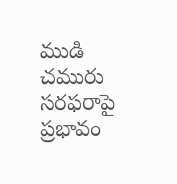ముడి చమురు సరఫరాపై ప్రభావం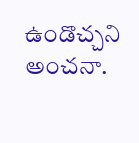ఉండొచ్చని అంచనా.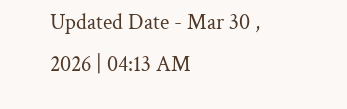Updated Date - Mar 30 , 2026 | 04:13 AM